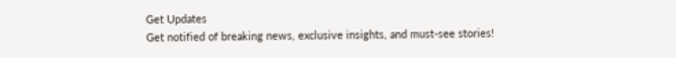Get Updates
Get notified of breaking news, exclusive insights, and must-see stories!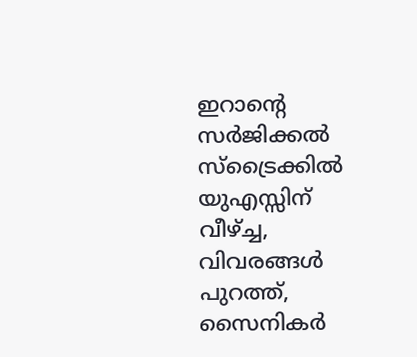ഇറാന്റെ സര്‍ജിക്കല്‍ സ്‌ട്രൈക്കില്‍ യുഎസ്സിന് വീഴ്ച്ച, വിവരങ്ങള്‍ പുറത്ത്, സൈനികര്‍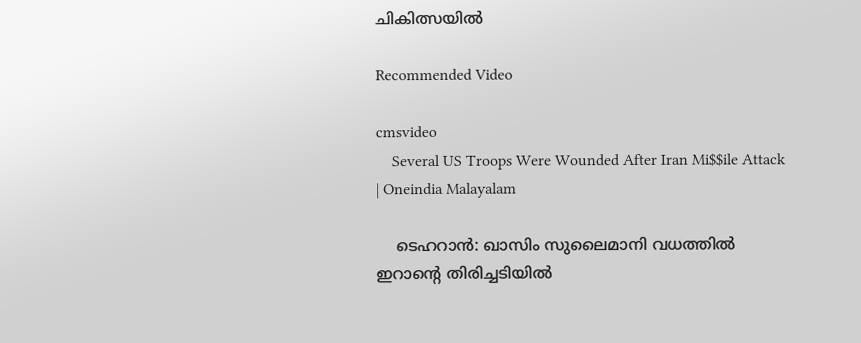ചികിത്സയില്‍

Recommended Video

cmsvideo
    Several US Troops Were Wounded After Iran Mi$$ile Attack | Oneindia Malayalam

    ടെഹറാന്‍: ഖാസിം സുലൈമാനി വധത്തില്‍ ഇറാന്റെ തിരിച്ചടിയില്‍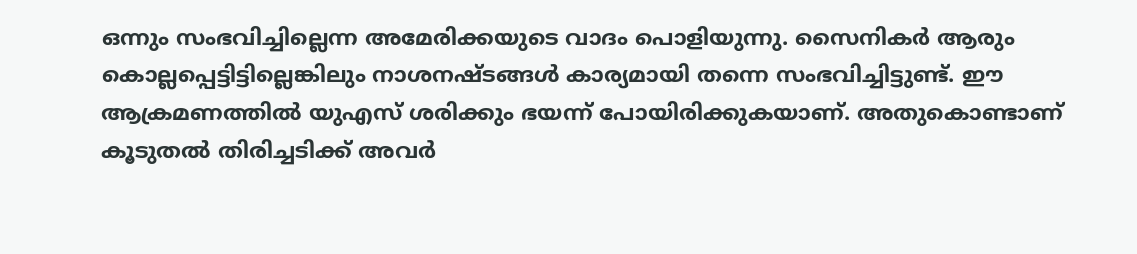ഒന്നും സംഭവിച്ചില്ലെന്ന അമേരിക്കയുടെ വാദം പൊളിയുന്നു. സൈനികര്‍ ആരും കൊല്ലപ്പെട്ടിട്ടില്ലെങ്കിലും നാശനഷ്ടങ്ങള്‍ കാര്യമായി തന്നെ സംഭവിച്ചിട്ടുണ്ട്. ഈ ആക്രമണത്തില്‍ യുഎസ് ശരിക്കും ഭയന്ന് പോയിരിക്കുകയാണ്. അതുകൊണ്ടാണ് കൂടുതല്‍ തിരിച്ചടിക്ക് അവര്‍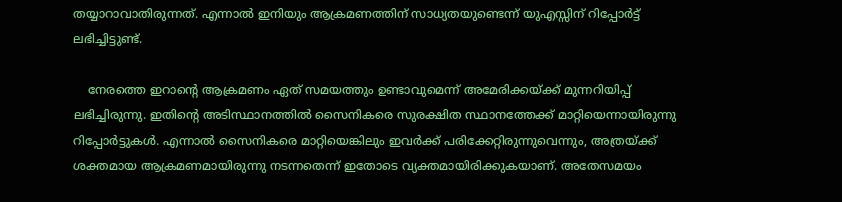തയ്യാറാവാതിരുന്നത്. എന്നാല്‍ ഇനിയും ആക്രമണത്തിന് സാധ്യതയുണ്ടെന്ന് യുഎസ്സിന് റിപ്പോര്‍ട്ട് ലഭിച്ചിട്ടുണ്ട്.

    നേരത്തെ ഇറാന്റെ ആക്രമണം ഏത് സമയത്തും ഉണ്ടാവുമെന്ന് അമേരിക്കയ്ക്ക് മുന്നറിയിപ്പ് ലഭിച്ചിരുന്നു. ഇതിന്റെ അടിസ്ഥാനത്തില്‍ സൈനികരെ സുരക്ഷിത സ്ഥാനത്തേക്ക് മാറ്റിയെന്നായിരുന്നു റിപ്പോര്‍ട്ടുകള്‍. എന്നാല്‍ സൈനികരെ മാറ്റിയെങ്കിലും ഇവര്‍ക്ക് പരിക്കേറ്റിരുന്നുവെന്നും, അത്രയ്ക്ക് ശക്തമായ ആക്രമണമായിരുന്നു നടന്നതെന്ന് ഇതോടെ വ്യക്തമായിരിക്കുകയാണ്. അതേസമയം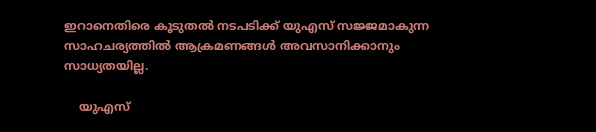ഇറാനെതിരെ കൂടുതല്‍ നടപടിക്ക് യുഎസ് സജ്ജമാകുന്ന സാഹചര്യത്തില്‍ ആക്രമണങ്ങള്‍ അവസാനിക്കാനും സാധ്യതയില്ല.

    യുഎസ്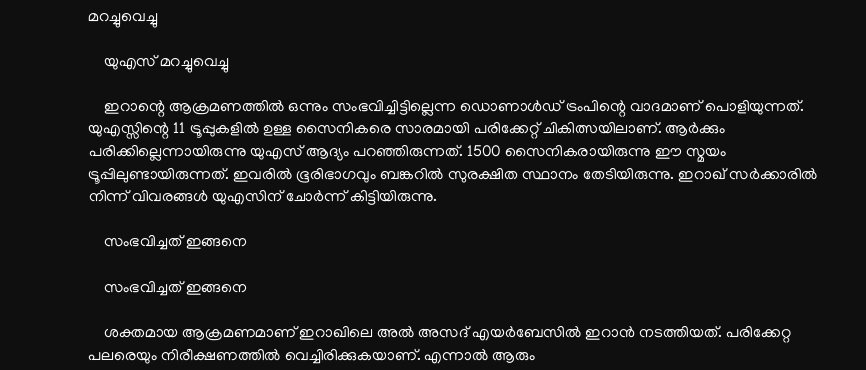മറച്ചുവെച്ചു

    യുഎസ് മറച്ചുവെച്ചു

    ഇറാന്റെ ആക്രമണത്തില്‍ ഒന്നും സംഭവിച്ചിട്ടില്ലെന്ന ഡൊണാള്‍ഡ് ട്രംപിന്റെ വാദമാണ് പൊളിയുന്നത്. യുഎസ്സിന്റെ 11 ട്രൂപ്പുകളില്‍ ഉള്ള സൈനികരെ സാരമായി പരിക്കേറ്റ് ചികിത്സയിലാണ്. ആര്‍ക്കും പരിക്കില്ലെന്നായിരുന്നു യുഎസ് ആദ്യം പറഞ്ഞിരുന്നത്. 1500 സൈനികരായിരുന്നു ഈ സ്മയം ട്രൂപ്പിലുണ്ടായിരുന്നത്. ഇവരില്‍ ഭൂരിഭാഗവും ബങ്കറില്‍ സുരക്ഷിത സ്ഥാനം തേടിയിരുന്നു. ഇറാഖ് സര്‍ക്കാരില്‍ നിന്ന് വിവരങ്ങള്‍ യുഎസിന് ചോര്‍ന്ന് കിട്ടിയിരുന്നു.

    സംഭവിച്ചത് ഇങ്ങനെ

    സംഭവിച്ചത് ഇങ്ങനെ

    ശക്തമായ ആക്രമണമാണ് ഇറാഖിലെ അല്‍ അസദ് എയര്‍ബേസില്‍ ഇറാന്‍ നടത്തിയത്. പരിക്കേറ്റ പലരെയും നിരീക്ഷണത്തില്‍ വെച്ചിരിക്കുകയാണ്. എന്നാല്‍ ആരും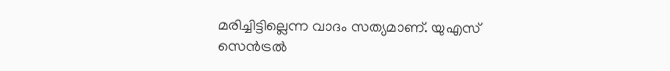മരിച്ചിട്ടില്ലെന്ന വാദം സത്യമാണ്. യുഎസ് സെന്‍ട്രല്‍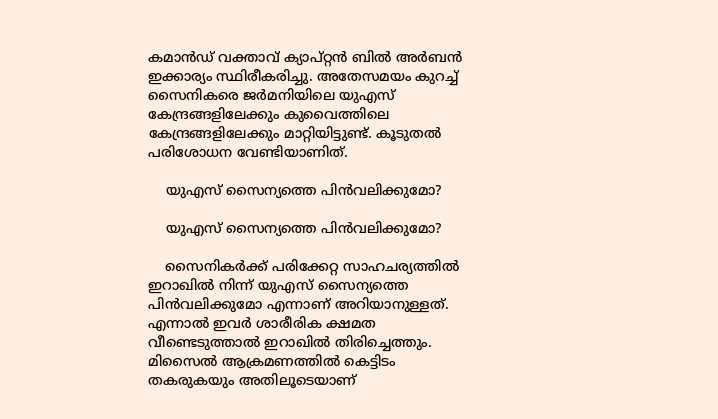കമാന്‍ഡ് വക്താവ് ക്യാപ്റ്റന്‍ ബില്‍ അര്‍ബന്‍ ഇക്കാര്യം സ്ഥിരീകരിച്ചു. അതേസമയം കുറച്ച് സൈനികരെ ജര്‍മനിയിലെ യുഎസ് കേന്ദ്രങ്ങളിലേക്കും കുവൈത്തിലെ കേന്ദ്രങ്ങളിലേക്കും മാറ്റിയിട്ടുണ്ട്. കൂടുതല്‍ പരിശോധന വേണ്ടിയാണിത്.

    യുഎസ് സൈന്യത്തെ പിന്‍വലിക്കുമോ?

    യുഎസ് സൈന്യത്തെ പിന്‍വലിക്കുമോ?

    സൈനികര്‍ക്ക് പരിക്കേറ്റ സാഹചര്യത്തില്‍ ഇറാഖില്‍ നിന്ന് യുഎസ് സൈന്യത്തെ പിന്‍വലിക്കുമോ എന്നാണ് അറിയാനുള്ളത്. എന്നാല്‍ ഇവര്‍ ശാരീരിക ക്ഷമത വീണ്ടെടുത്താല്‍ ഇറാഖില്‍ തിരിച്ചെത്തും. മിസൈല്‍ ആക്രമണത്തില്‍ കെട്ടിടം തകരുകയും അതിലൂടെയാണ്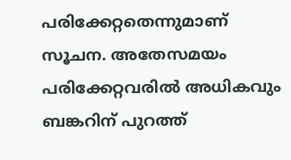പരിക്കേറ്റതെന്നുമാണ് സൂചന. അതേസമയം പരിക്കേറ്റവരില്‍ അധികവും ബങ്കറിന് പുറത്ത്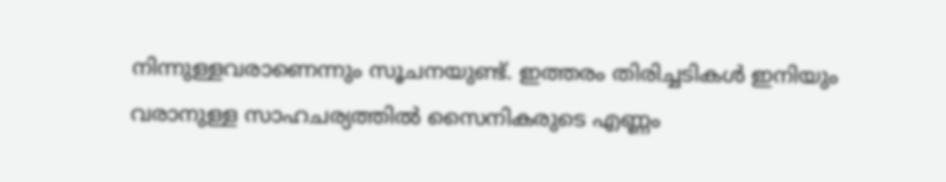നിന്നുള്ളവരാണെന്നും സൂചനയുണ്ട്. ഇത്തരം തിരിച്ചടികള്‍ ഇനിയും വരാനുള്ള സാഹചര്യത്തില്‍ സൈനികരുടെ എണ്ണം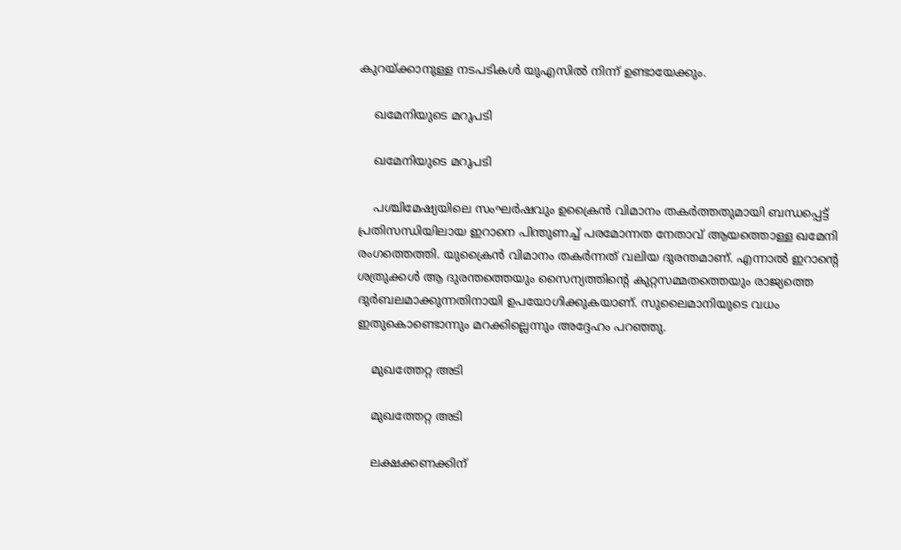കുറയ്ക്കാനുള്ള നടപടികള്‍ യുഎസില്‍ നിന്ന് ഉണ്ടായേക്കും.

    ഖമേനിയുടെ മറുപടി

    ഖമേനിയുടെ മറുപടി

    പശ്ചിമേഷ്യയിലെ സംഘര്‍ഷവും ഉക്രൈന്‍ വിമാനം തകര്‍ത്തതുമായി ബന്ധപ്പെട്ട് പ്രതിസന്ധിയിലായ ഇറാനെ പിന്തുണച്ച് പരമോന്നത നേതാവ് ആയത്തൊള്ള ഖമേനി രംഗത്തെത്തി. യുക്രൈന്‍ വിമാനം തകര്‍ന്നത് വലിയ ദുരന്തമാണ്. എന്നാല്‍ ഇറാന്റെ ശത്രുക്കള്‍ ആ ദുരന്തത്തെയും സൈന്യത്തിന്റെ കുറ്റസമ്മതത്തെയും രാജ്യത്തെ ദുര്‍ബലമാക്കുന്നതിനായി ഉപയോഗിക്കുകയാണ്. സുലൈമാനിയുടെ വധം ഇതുകൊണ്ടൊന്നും മറക്കില്ലെന്നും അദ്ദേഹം പറഞ്ഞു.

    മുഖത്തേറ്റ അടി

    മുഖത്തേറ്റ അടി

    ലക്ഷക്കണക്കിന്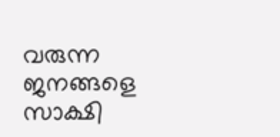വരുന്ന ജനങ്ങളെ സാക്ഷി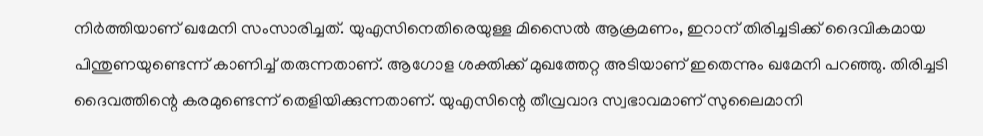നിര്‍ത്തിയാണ് ഖമേനി സംസാരിച്ചത്. യുഎസിനെതിരെയുള്ള മിസൈല്‍ ആക്രമണം, ഇറാന് തിരിച്ചടിക്ക് ദൈവികമായ പിന്തുണയുണ്ടെന്ന് കാണിച്ച് തരുന്നതാണ്. ആഗോള ശക്തിക്ക് മുഖത്തേറ്റ അടിയാണ് ഇതെന്നും ഖമേനി പറഞ്ഞു. തിരിച്ചടി ദൈവത്തിന്റെ കരമുണ്ടെന്ന് തെളിയിക്കുന്നതാണ്. യുഎസിന്റെ തീവ്രവാദ സ്വഭാവമാണ് സുലൈമാനി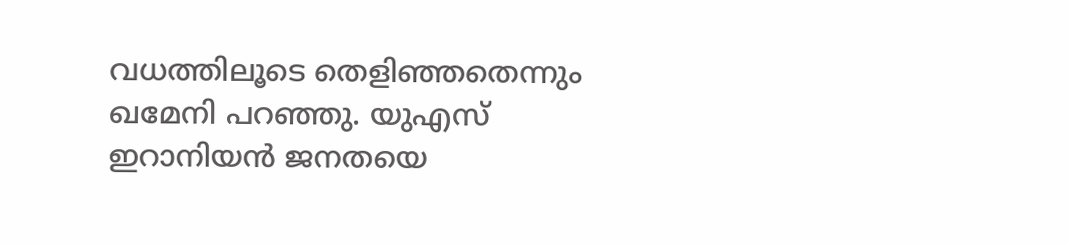വധത്തിലൂടെ തെളിഞ്ഞതെന്നും ഖമേനി പറഞ്ഞു. യുഎസ് ഇറാനിയന്‍ ജനതയെ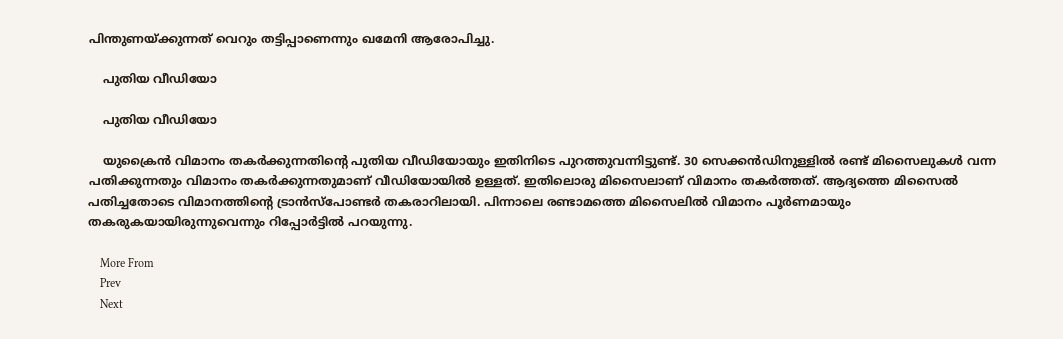പിന്തുണയ്ക്കുന്നത് വെറും തട്ടിപ്പാണെന്നും ഖമേനി ആരോപിച്ചു.

    പുതിയ വീഡിയോ

    പുതിയ വീഡിയോ

    യുക്രൈന്‍ വിമാനം തകര്‍ക്കുന്നതിന്റെ പുതിയ വീഡിയോയും ഇതിനിടെ പുറത്തുവന്നിട്ടുണ്ട്. 30 സെക്കന്‍ഡിനുള്ളില്‍ രണ്ട് മിസൈലുകള്‍ വന്ന പതിക്കുന്നതും വിമാനം തകര്‍ക്കുന്നതുമാണ് വീഡിയോയില്‍ ഉള്ളത്. ഇതിലൊരു മിസൈലാണ് വിമാനം തകര്‍ത്തത്. ആദ്യത്തെ മിസൈല്‍ പതിച്ചതോടെ വിമാനത്തിന്റെ ട്രാന്‍സ്‌പോണ്ടര്‍ തകരാറിലായി. പിന്നാലെ രണ്ടാമത്തെ മിസൈലില്‍ വിമാനം പൂര്‍ണമായും തകരുകയായിരുന്നുവെന്നും റിപ്പോര്‍ട്ടില്‍ പറയുന്നു.

    More From
    Prev
    Next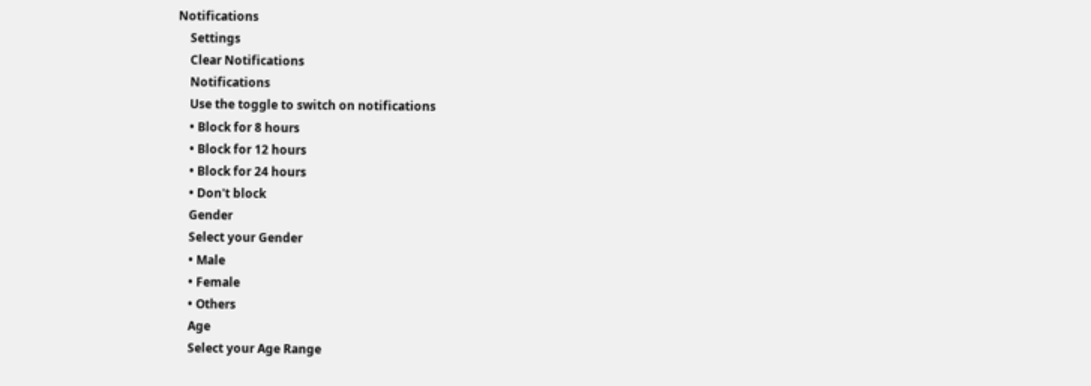Notifications
    Settings
    Clear Notifications
    Notifications
    Use the toggle to switch on notifications
    • Block for 8 hours
    • Block for 12 hours
    • Block for 24 hours
    • Don't block
    Gender
    Select your Gender
    • Male
    • Female
    • Others
    Age
    Select your Age Range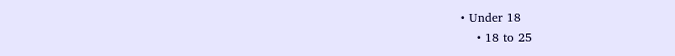• Under 18
    • 18 to 25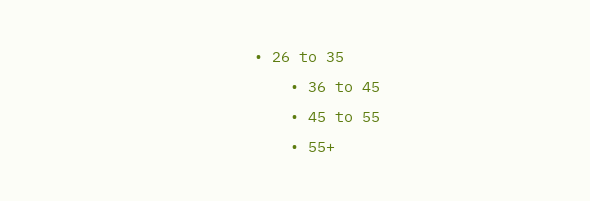• 26 to 35
    • 36 to 45
    • 45 to 55
    • 55+